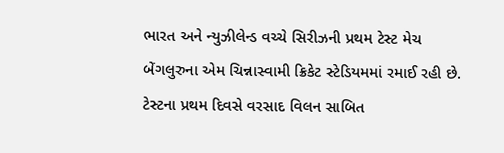ભારત અને ન્યુઝીલેન્ડ વચ્ચે સિરીઝની પ્રથમ ટેસ્ટ મેચ બેંગલુરુના એમ ચિન્નાસ્વામી ક્રિકેટ સ્ટેડિયમમાં રમાઈ રહી છે. ટેસ્ટના પ્રથમ દિવસે વરસાદ વિલન સાબિત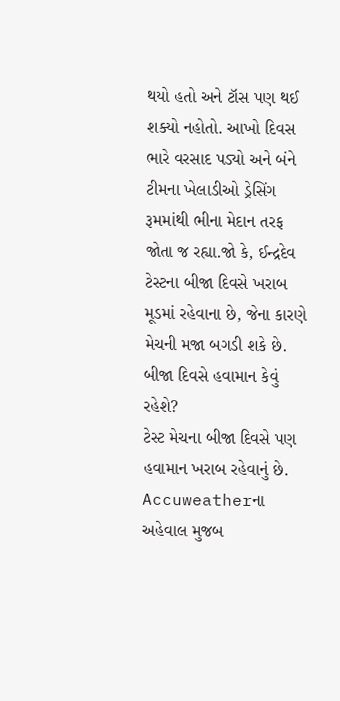થયો હતો અને ટૉસ પણ થઈ શક્યો નહોતો. આખો દિવસ ભારે વરસાદ પડ્યો અને બંને ટીમના ખેલાડીઓ ડ્રેસિંગ રૂમમાંથી ભીના મેદાન તરફ જોતા જ રહ્યા.જો કે, ઈન્દ્રદેવ ટેસ્ટના બીજા દિવસે ખરાબ મૂડમાં રહેવાના છે, જેના કારણે મેચની મજા બગડી શકે છે.
બીજા દિવસે હવામાન કેવું રહેશે?
ટેસ્ટ મેચના બીજા દિવસે પણ હવામાન ખરાબ રહેવાનું છે. Accuweatherના અહેવાલ મુજબ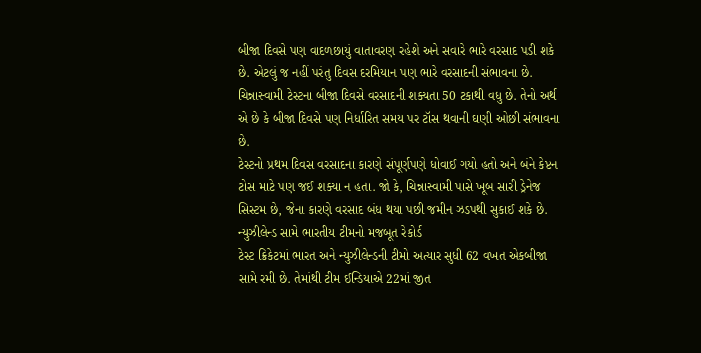બીજા દિવસે પણ વાદળછાયું વાતાવરણ રહેશે અને સવારે ભારે વરસાદ પડી શકે છે. એટલું જ નહીં પરંતુ દિવસ દરમિયાન પણ ભારે વરસાદની સંભાવના છે. ચિન્નાસ્વામી ટેસ્ટના બીજા દિવસે વરસાદની શક્યતા 50 ટકાથી વધુ છે. તેનો અર્થ એ છે કે બીજા દિવસે પણ નિર્ધારિત સમય પર ટૉસ થવાની ઘણી ઓછી સંભાવના છે.
ટેસ્ટનો પ્રથમ દિવસ વરસાદના કારણે સંપૂર્ણપણે ધોવાઈ ગયો હતો અને બંને કેપ્ટન ટોસ માટે પણ જઈ શક્યા ન હતા. જો કે, ચિન્નાસ્વામી પાસે ખૂબ સારી ડ્રેનેજ સિસ્ટમ છે, જેના કારણે વરસાદ બંધ થયા પછી જમીન ઝડપથી સુકાઈ શકે છે.
ન્યુઝીલેન્ડ સામે ભારતીય ટીમનો મજબૂત રેકોર્ડ
ટેસ્ટ ક્રિકેટમાં ભારત અને ન્યુઝીલેન્ડની ટીમો અત્યાર સુધી 62 વખત એકબીજા સામે રમી છે. તેમાંથી ટીમ ઈન્ડિયાએ 22માં જીત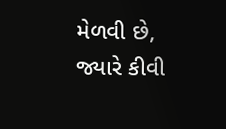મેળવી છે, જ્યારે કીવી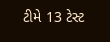ટીમે 13 ટેસ્ટ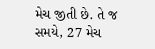મેચ જીતી છે. તે જ સમયે, 27 મેચ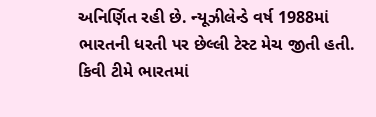અનિર્ણિત રહી છે. ન્યૂઝીલેન્ડે વર્ષ 1988માં ભારતની ધરતી પર છેલ્લી ટેસ્ટ મેચ જીતી હતી. કિવી ટીમે ભારતમાં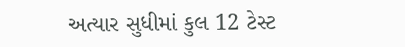અત્યાર સુધીમાં કુલ 12 ટેસ્ટ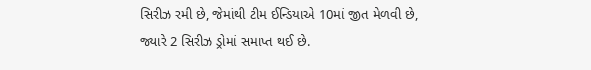સિરીઝ રમી છે, જેમાંથી ટીમ ઈન્ડિયાએ 10માં જીત મેળવી છે, જ્યારે 2 સિરીઝ ડ્રોમાં સમાપ્ત થઈ છે.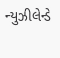ન્યુઝીલેન્ડે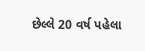છેલ્લે 20 વર્ષ પહેલા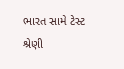ભારત સામે ટેસ્ટ શ્રેણી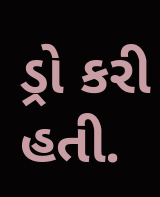ડ્રો કરી હતી.